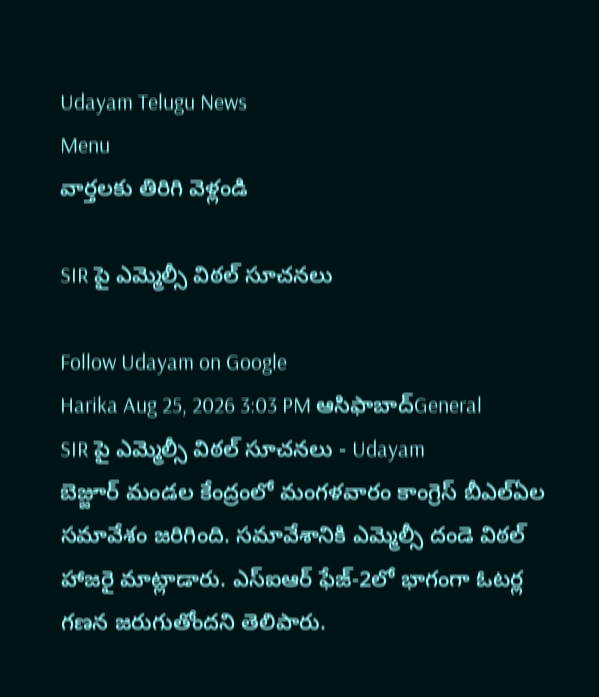Udayam Telugu News
Menu
వార్తలకు తిరిగి వెళ్లండి

SIR పై ఎమ్మెల్సీ విఠల్‌ సూచనలు

Follow Udayam on Google
Harika Aug 25, 2026 3:03 PM ఆసిఫాబాద్General
SIR పై ఎమ్మెల్సీ విఠల్‌ సూచనలు - Udayam
బెజ్జూర్‌ మండల కేంద్రంలో మంగళవారం కాంగ్రెస్‌ బీఎల్‌ఏల సమావేశం జరిగింది. సమావేశానికి ఎమ్మెల్సీ దండె విఠల్‌ హాజరై మాట్లాడారు. ఎస్‌ఐఆర్‌ ఫేజ్‌-2లో భాగంగా ఓటర్ల గణన జరుగుతోందని తెలిపారు.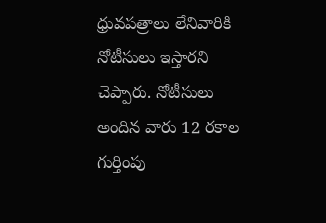ధ్రువపత్రాలు లేనివారికి నోటీసులు ఇస్తారని చెప్పారు. నోటీసులు అందిన వారు 12 రకాల గుర్తింపు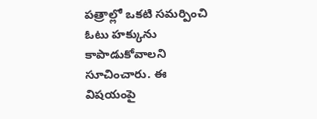పత్రాల్లో ఒకటి సమర్పించి ఓటు హక్కును కాపాడుకోవాలని సూచించారు. ఈ విషయంపై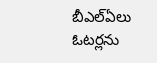బీఎల్‌ఏలు ఓటర్లను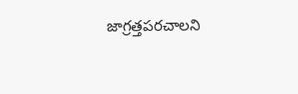జాగ్రత్తపరచాలని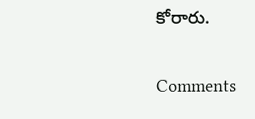కోరారు.

Comments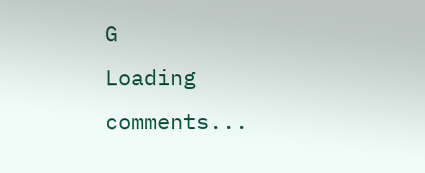G
Loading comments...